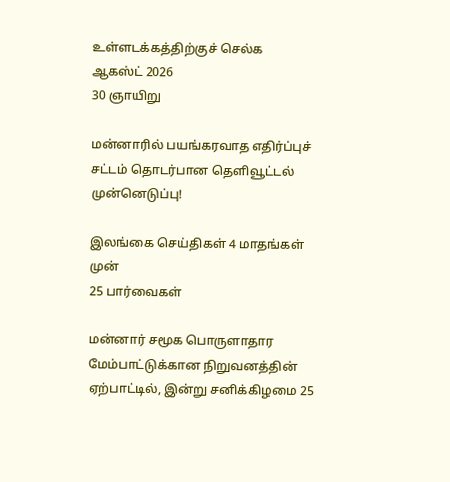உள்ளடக்கத்திற்குச் செல்க
ஆகஸ்ட் 2026
30 ஞாயிறு

மன்னாரில் பயங்கரவாத எதிர்ப்புச் சட்டம் தொடர்பான தெளிவூட்டல் முன்னெடுப்பு!

இலங்கை செய்திகள் 4 மாதங்கள் முன்
25 பார்வைகள்

மன்னார் சமூக பொருளாதார மேம்பாட்டுக்கான நிறுவனத்தின் ஏற்பாட்டில், இன்று சனிக்கிழமை 25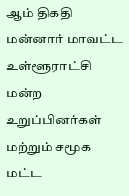ஆம் திகதி மன்னார் மாவட்ட உள்ளூராட்சி மன்ற உறுப்பினர்கள் மற்றும் சமூக மட்ட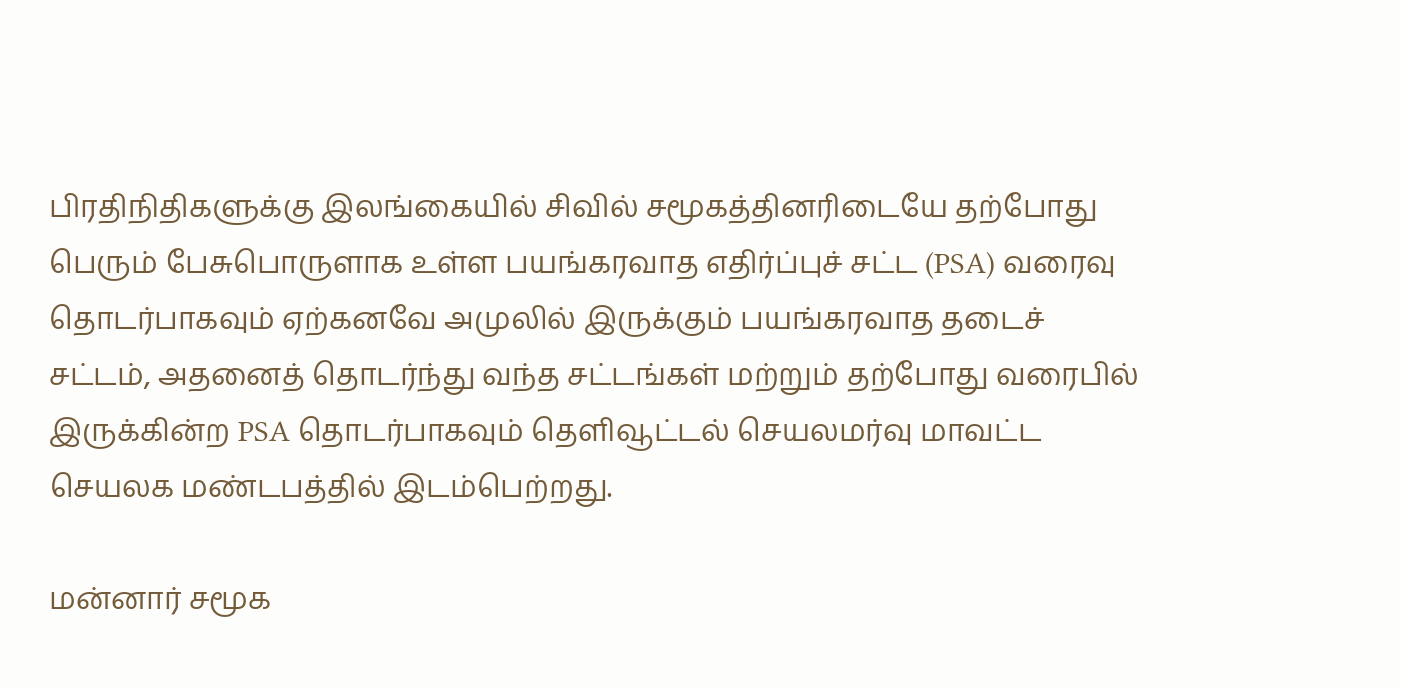பிரதிநிதிகளுக்கு இலங்கையில் சிவில் சமூகத்தினரிடையே தற்போது பெரும் பேசுபொருளாக உள்ள பயங்கரவாத எதிர்ப்புச் சட்ட (PSA) வரைவு தொடர்பாகவும் ஏற்கனவே அமுலில் இருக்கும் பயங்கரவாத தடைச் சட்டம், அதனைத் தொடர்ந்து வந்த சட்டங்கள் மற்றும் தற்போது வரைபில் இருக்கின்ற PSA தொடர்பாகவும் தெளிவூட்டல் செயலமர்வு மாவட்ட செயலக மண்டபத்தில் இடம்பெற்றது.

மன்னார் சமூக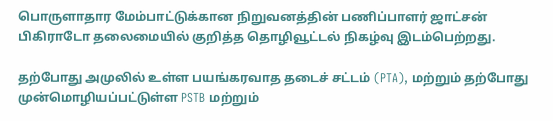பொருளாதார மேம்பாட்டுக்கான நிறுவனத்தின் பணிப்பாளர் ஜாட்சன் பிகிராடோ தலைமையில் குறித்த தொழிவூட்டல் நிகழ்வு இடம்பெற்றது.

தற்போது அமுலில் உள்ள பயங்கரவாத தடைச் சட்டம் (PTA), மற்றும் தற்போது முன்மொழியப்பட்டுள்ள PSTB மற்றும்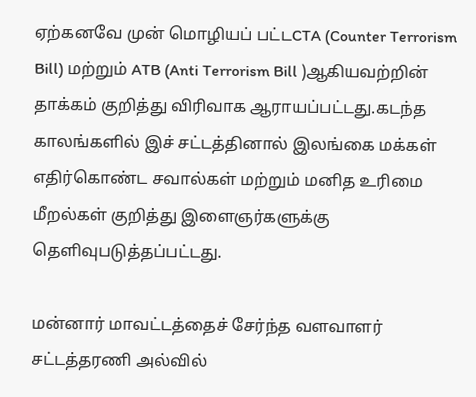ஏற்கனவே முன் மொழியப் பட்டCTA (Counter Terrorism Bill) மற்றும் ATB (Anti Terrorism Bill )ஆகியவற்றின் தாக்கம் குறித்து விரிவாக ஆராயப்பட்டது.கடந்த காலங்களில் இச் சட்டத்தினால் இலங்கை மக்கள் எதிர்கொண்ட சவால்கள் மற்றும் மனித உரிமை மீறல்கள் குறித்து இளைஞர்களுக்கு தெளிவுபடுத்தப்பட்டது.

மன்னார் மாவட்டத்தைச் சேர்ந்த வளவாளர் சட்டத்தரணி அல்வில்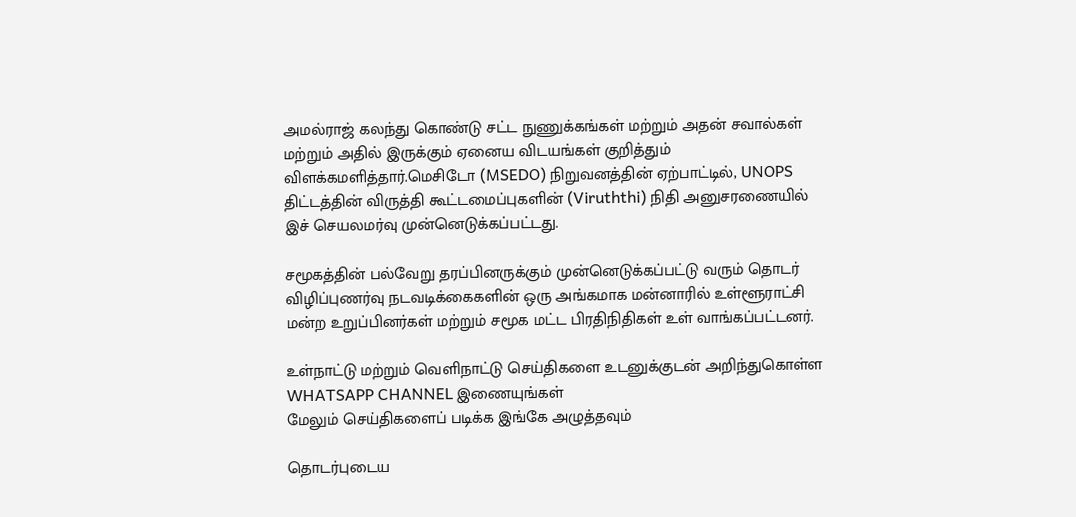அமல்ராஜ் கலந்து கொண்டு சட்ட நுணுக்கங்கள் மற்றும் அதன் சவால்கள் மற்றும் அதில் இருக்கும் ஏனைய விடயங்கள் குறித்தும் விளக்கமளித்தார்.மெசிடோ (MSEDO) நிறுவனத்தின் ஏற்பாட்டில், UNOPS திட்டத்தின் விருத்தி கூட்டமைப்புகளின் (Viruththi) நிதி அனுசரணையில் இச் செயலமர்வு முன்னெடுக்கப்பட்டது.

சமூகத்தின் பல்வேறு தரப்பினருக்கும் முன்னெடுக்கப்பட்டு வரும் தொடர் விழிப்புணர்வு நடவடிக்கைகளின் ஒரு அங்கமாக மன்னாரில் உள்ளூராட்சி மன்ற உறுப்பினர்கள் மற்றும் சமூக மட்ட பிரதிநிதிகள் உள் வாங்கப்பட்டனர்.

உள்நாட்டு மற்றும் வெளிநாட்டு செய்திகளை உடனுக்குடன் அறிந்துகொள்ள WHATSAPP CHANNEL இணையுங்கள்
மேலும் செய்திகளைப் படிக்க இங்கே அழுத்தவும்

தொடர்புடைய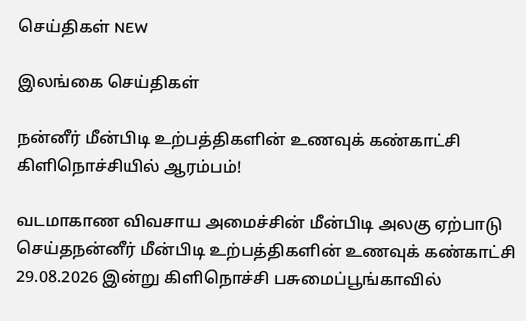செய்திகள் NEW

இலங்கை செய்திகள்

நன்னீர் மீன்பிடி உற்பத்திகளின் உணவுக் கண்காட்சி கிளிநொச்சியில் ஆரம்பம்!

வடமாகாண விவசாய அமைச்சின் மீன்பிடி அலகு ஏற்பாடு செய்தநன்னீர் மீன்பிடி உற்பத்திகளின் உணவுக் கண்காட்சி 29.08.2026 இன்று கிளிநொச்சி பசுமைப்பூங்காவில்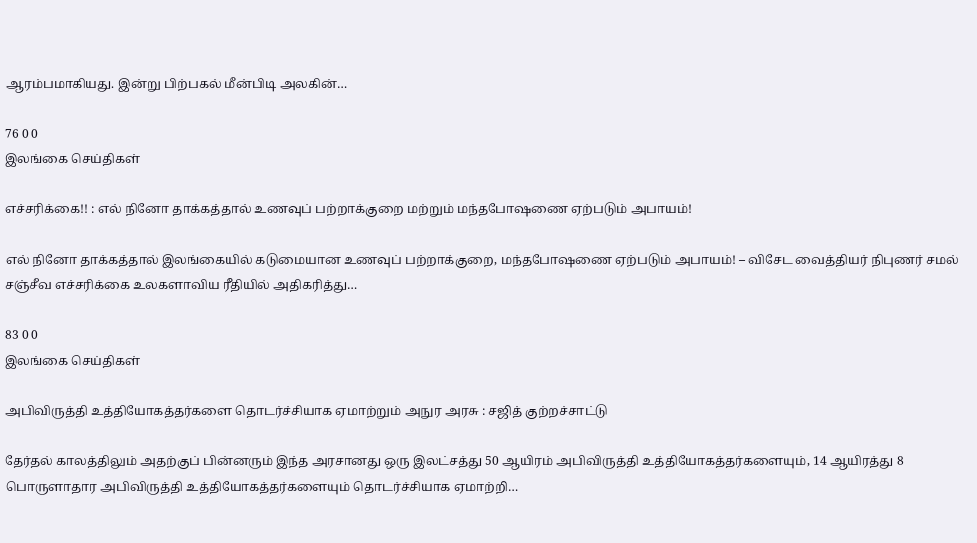ஆரம்பமாகியது. இன்று பிற்பகல் மீன்பிடி அலகின்…

76 0 0
இலங்கை செய்திகள்

எச்சரிக்கை!! : எல் நினோ தாக்கத்தால் உணவுப் பற்றாக்குறை மற்றும் மந்தபோஷணை ஏற்படும் அபாயம்!

எல் நினோ தாக்கத்தால் இலங்கையில் கடுமையான உணவுப் பற்றாக்குறை, மந்தபோஷணை ஏற்படும் அபாயம்! – விசேட வைத்தியர் நிபுணர் சமல் சஞ்சீவ எச்சரிக்கை உலகளாவிய ரீதியில் அதிகரித்து…

83 0 0
இலங்கை செய்திகள்

அபிவிருத்தி உத்தியோகத்தர்களை தொடர்ச்சியாக ஏமாற்றும் அநுர அரசு : சஜித் குற்றச்சாட்டு

தேர்தல் காலத்திலும் அதற்குப் பின்னரும் இந்த அரசானது ஒரு இலட்சத்து 50 ஆயிரம் அபிவிருத்தி உத்தியோகத்தர்களையும், 14 ஆயிரத்து 8 பொருளாதார அபிவிருத்தி உத்தியோகத்தர்களையும் தொடர்ச்சியாக ஏமாற்றி…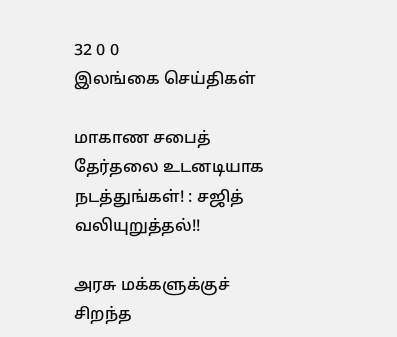32 0 0
இலங்கை செய்திகள்

மாகாண சபைத் தேர்தலை உடனடியாக நடத்துங்கள்! : சஜித் வலியுறுத்தல்!!

அரசு மக்களுக்குச் சிறந்த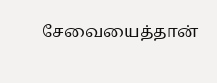சேவையைத்தான்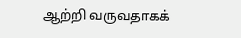ஆற்றி வருவதாகக்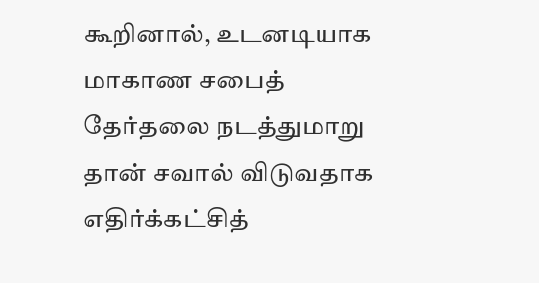கூறினால், உடனடியாக மாகாண சபைத் தேர்தலை நடத்துமாறு தான் சவால் விடுவதாக எதிர்க்கட்சித்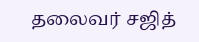தலைவர் சஜித்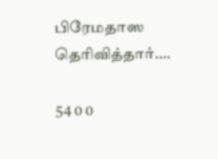பிரேமதாஸ தெரிவித்தார்.…

54 0 0